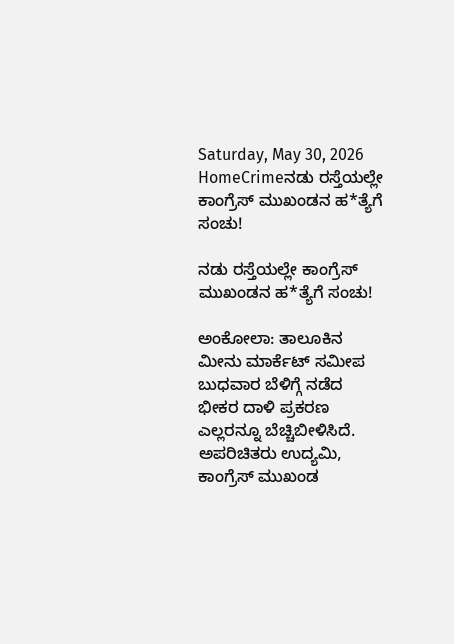Saturday, May 30, 2026
HomeCrimeನಡು ರಸ್ತೆಯಲ್ಲೇ ಕಾಂಗ್ರೆಸ್‌ ಮುಖಂಡನ ಹ*ತ್ಯೆಗೆ ಸಂಚು!

ನಡು ರಸ್ತೆಯಲ್ಲೇ ಕಾಂಗ್ರೆಸ್‌ ಮುಖಂಡನ ಹ*ತ್ಯೆಗೆ ಸಂಚು!

ಅಂಕೋಲಾ: ತಾಲೂಕಿನ ಮೀನು ಮಾರ್ಕೆಟ್ ಸಮೀಪ ಬುಧವಾರ ಬೆಳಿಗ್ಗೆ ನಡೆದ ಭೀಕರ ದಾಳಿ ಪ್ರಕರಣ ಎಲ್ಲರನ್ನೂ ಬೆಚ್ಚಿಬೀಳಿಸಿದೆ. ಅಪರಿಚಿತರು ಉದ್ಯಮಿ, ಕಾಂಗ್ರೆಸ್‌ ಮುಖಂಡ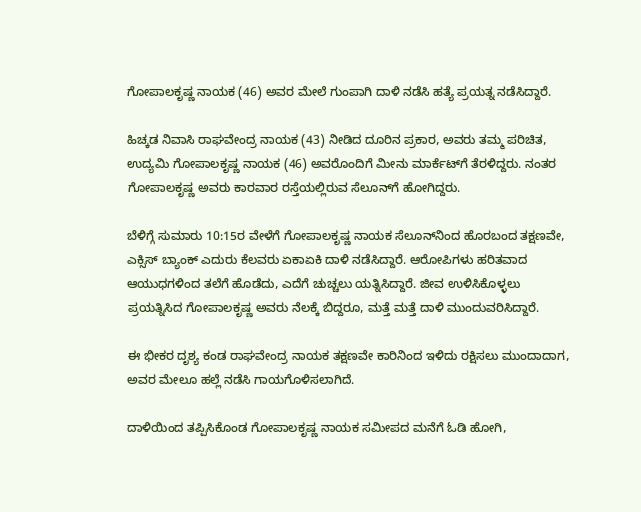ಗೋಪಾಲಕೃಷ್ಣ ನಾಯಕ (46) ಅವರ ಮೇಲೆ ಗುಂಪಾಗಿ ದಾಳಿ ನಡೆಸಿ ಹತ್ಯೆ ಪ್ರಯತ್ನ ನಡೆಸಿದ್ದಾರೆ.

ಹಿಚ್ಕಡ ನಿವಾಸಿ ರಾಘವೇಂದ್ರ ನಾಯಕ (43) ನೀಡಿದ ದೂರಿನ ಪ್ರಕಾರ, ಅವರು ತಮ್ಮ ಪರಿಚಿತ, ಉದ್ಯಮಿ ಗೋಪಾಲಕೃಷ್ಣ ನಾಯಕ (46) ಅವರೊಂದಿಗೆ ಮೀನು ಮಾರ್ಕೆಟ್‌ಗೆ ತೆರಳಿದ್ದರು. ನಂತರ ಗೋಪಾಲಕೃಷ್ಣ ಅವರು ಕಾರವಾರ ರಸ್ತೆಯಲ್ಲಿರುವ ಸೆಲೂನ್‌ಗೆ ಹೋಗಿದ್ದರು.

ಬೆಳಿಗ್ಗೆ ಸುಮಾರು 10:15ರ ವೇಳೆಗೆ ಗೋಪಾಲಕೃಷ್ಣ ನಾಯಕ ಸೆಲೂನ್‌ನಿಂದ ಹೊರಬಂದ ತಕ್ಷಣವೇ, ಎಕ್ಸಿಸ್ ಬ್ಯಾಂಕ್ ಎದುರು ಕೆಲವರು ಏಕಾಏಕಿ ದಾಳಿ ನಡೆಸಿದ್ದಾರೆ. ಆರೋಪಿಗಳು ಹರಿತವಾದ ಆಯುಧಗಳಿಂದ ತಲೆಗೆ ಹೊಡೆದು, ಎದೆಗೆ ಚುಚ್ಚಲು ಯತ್ನಿಸಿದ್ದಾರೆ. ಜೀವ ಉಳಿಸಿಕೊಳ್ಳಲು ಪ್ರಯತ್ನಿಸಿದ ಗೋಪಾಲಕೃಷ್ಣ ಅವರು ನೆಲಕ್ಕೆ ಬಿದ್ದರೂ, ಮತ್ತೆ ಮತ್ತೆ ದಾಳಿ ಮುಂದುವರಿಸಿದ್ದಾರೆ.

ಈ ಭೀಕರ ದೃಶ್ಯ ಕಂಡ ರಾಘವೇಂದ್ರ ನಾಯಕ ತಕ್ಷಣವೇ ಕಾರಿನಿಂದ ಇಳಿದು ರಕ್ಷಿಸಲು ಮುಂದಾದಾಗ, ಅವರ ಮೇಲೂ ಹಲ್ಲೆ ನಡೆಸಿ ಗಾಯಗೊಳಿಸಲಾಗಿದೆ.

ದಾಳಿಯಿಂದ ತಪ್ಪಿಸಿಕೊಂಡ ಗೋಪಾಲಕೃಷ್ಣ ನಾಯಕ ಸಮೀಪದ ಮನೆಗೆ ಓಡಿ ಹೋಗಿ,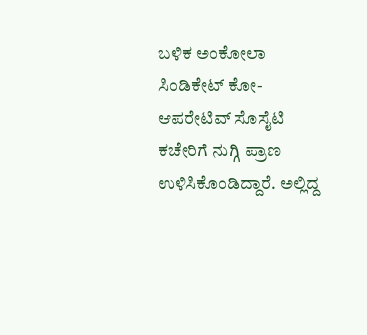ಬಳಿಕ ಅಂಕೋಲಾ ಸಿಂಡಿಕೇಟ್ ಕೋ-ಆಪರೇಟಿವ್ ಸೊಸೈಟಿ ಕಚೇರಿಗೆ ನುಗ್ಗಿ ಪ್ರಾಣ ಉಳಿಸಿಕೊಂಡಿದ್ದಾರೆ. ಅಲ್ಲಿದ್ದ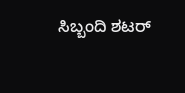ಸಿಬ್ಬಂದಿ ಶಟರ್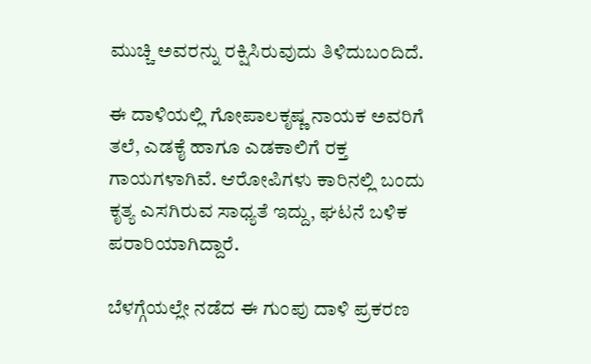ಮುಚ್ಚಿ ಅವರನ್ನು ರಕ್ಷಿಸಿರುವುದು ತಿಳಿದುಬಂದಿದೆ.

ಈ ದಾಳಿಯಲ್ಲಿ ಗೋಪಾಲಕೃಷ್ಣ ನಾಯಕ ಅವರಿಗೆ ತಲೆ, ಎಡಕೈ ಹಾಗೂ ಎಡಕಾಲಿಗೆ ರಕ್ತ ಗಾಯಗಳಾಗಿವೆ. ಆರೋಪಿಗಳು ಕಾರಿನಲ್ಲಿ ಬಂದು ಕೃತ್ಯ ಎಸಗಿರುವ ಸಾಧ್ಯತೆ ಇದ್ದು, ಘಟನೆ ಬಳಿಕ ಪರಾರಿಯಾಗಿದ್ದಾರೆ.

ಬೆಳಗ್ಗೆಯಲ್ಲೇ ನಡೆದ ಈ ಗುಂಪು ದಾಳಿ ಪ್ರಕರಣ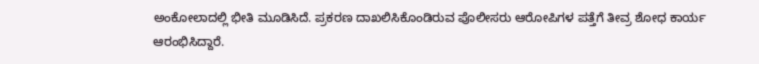ಅಂಕೋಲಾದಲ್ಲಿ ಭೀತಿ ಮೂಡಿಸಿದೆ. ಪ್ರಕರಣ ದಾಖಲಿಸಿಕೊಂಡಿರುವ ಪೊಲೀಸರು ಆರೋಪಿಗಳ ಪತ್ತೆಗೆ ತೀವ್ರ ಶೋಧ ಕಾರ್ಯ ಆರಂಭಿಸಿದ್ದಾರೆ.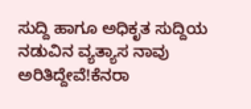ಸುದ್ದಿ ಹಾಗೂ ಅಧಿಕೃತ ಸುದ್ದಿಯ ನಡುವಿನ ವ್ಯತ್ಯಾಸ ನಾವು ಅರಿತಿದ್ದೇವೆ!ಕೆನರಾ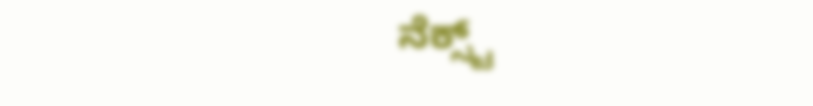ನೆಕ್ಸ್ಟ್‌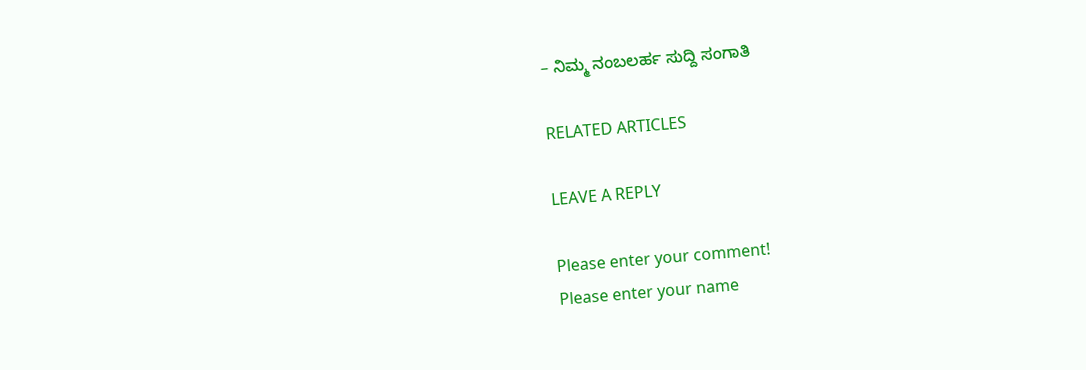– ನಿಮ್ಮ ನಂಬಲರ್ಹ ಸುದ್ದಿ ಸಂಗಾತಿ

RELATED ARTICLES

LEAVE A REPLY

Please enter your comment!
Please enter your name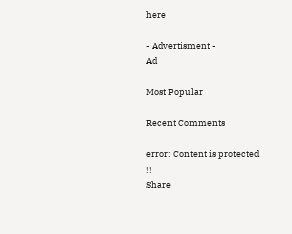here

- Advertisment -
Ad

Most Popular

Recent Comments

error: Content is protected !!
Share